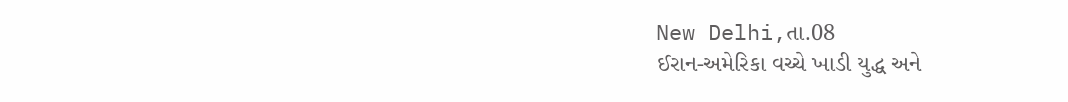New Delhi,તા.08
ઈરાન-અમેરિકા વચ્ચે ખાડી યુદ્ધ અને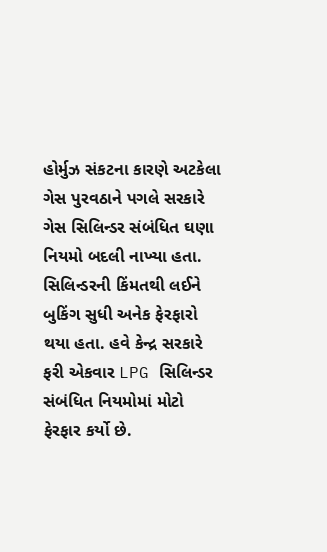હોર્મુઝ સંકટના કારણે અટકેલા ગેસ પુરવઠાને પગલે સરકારે ગેસ સિલિન્ડર સંબંધિત ઘણા નિયમો બદલી નાખ્યા હતા. સિલિન્ડરની કિંમતથી લઈને બુકિંગ સુધી અનેક ફેરફારો થયા હતા. હવે કેન્દ્ર સરકારે ફરી એકવાર LPG સિલિન્ડર સંબંધિત નિયમોમાં મોટો ફેરફાર કર્યો છે.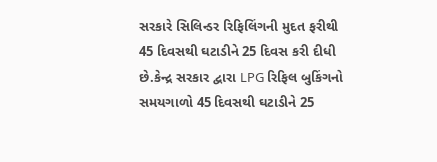સરકારે સિલિન્ડર રિફિલિંગની મુદત ફરીથી 45 દિવસથી ઘટાડીને 25 દિવસ કરી દીધી છે.કેન્દ્ર સરકાર દ્વારા LPG રિફિલ બુકિંગનો સમયગાળો 45 દિવસથી ઘટાડીને 25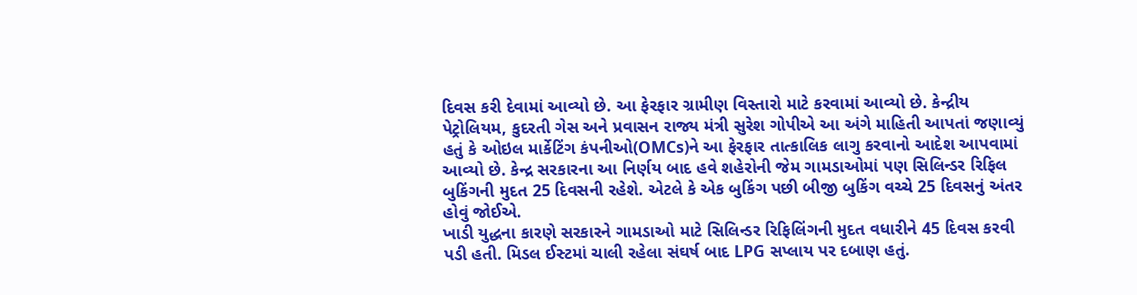દિવસ કરી દેવામાં આવ્યો છે. આ ફેરફાર ગ્રામીણ વિસ્તારો માટે કરવામાં આવ્યો છે. કેન્દ્રીય પેટ્રોલિયમ, કુદરતી ગેસ અને પ્રવાસન રાજ્ય મંત્રી સુરેશ ગોપીએ આ અંગે માહિતી આપતાં જણાવ્યું હતું કે ઓઇલ માર્કેટિંગ કંપનીઓ(OMCs)ને આ ફેરફાર તાત્કાલિક લાગુ કરવાનો આદેશ આપવામાં આવ્યો છે. કેન્દ્ર સરકારના આ નિર્ણય બાદ હવે શહેરોની જેમ ગામડાઓમાં પણ સિલિન્ડર રિફિલ બુકિંગની મુદત 25 દિવસની રહેશે. એટલે કે એક બુકિંગ પછી બીજી બુકિંગ વચ્ચે 25 દિવસનું અંતર હોવું જોઈએ.
ખાડી યુદ્ધના કારણે સરકારને ગામડાઓ માટે સિલિન્ડર રિફિલિંગની મુદત વધારીને 45 દિવસ કરવી પડી હતી. મિડલ ઈસ્ટમાં ચાલી રહેલા સંઘર્ષ બાદ LPG સપ્લાય પર દબાણ હતું.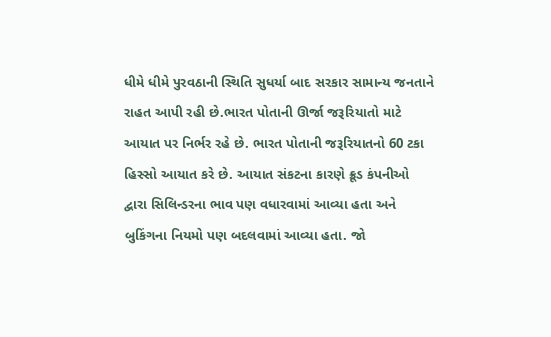ધીમે ધીમે પુરવઠાની સ્થિતિ સુધર્યા બાદ સરકાર સામાન્ય જનતાને રાહત આપી રહી છે.ભારત પોતાની ઊર્જા જરૂરિયાતો માટે આયાત પર નિર્ભર રહે છે. ભારત પોતાની જરૂરિયાતનો 60 ટકા હિસ્સો આયાત કરે છે. આયાત સંકટના કારણે ક્રૂડ કંપનીઓ દ્વારા સિલિન્ડરના ભાવ પણ વધારવામાં આવ્યા હતા અને બુકિંગના નિયમો પણ બદલવામાં આવ્યા હતા. જો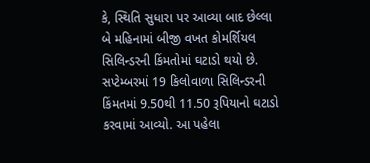કે, સ્થિતિ સુધારા પર આવ્યા બાદ છેલ્લા બે મહિનામાં બીજી વખત કોમર્શિયલ સિલિન્ડરની કિંમતોમાં ઘટાડો થયો છે. સપ્ટેમ્બરમાં 19 કિલોવાળા સિલિન્ડરની કિંમતમાં 9.50થી 11.50 રૂપિયાનો ઘટાડો કરવામાં આવ્યો. આ પહેલા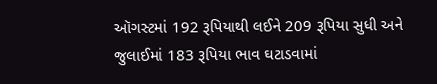ઑગસ્ટમાં 192 રૂપિયાથી લઈને 209 રૂપિયા સુધી અને જુલાઈમાં 183 રૂપિયા ભાવ ઘટાડવામાં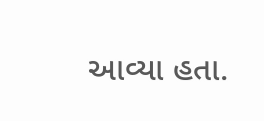આવ્યા હતા.